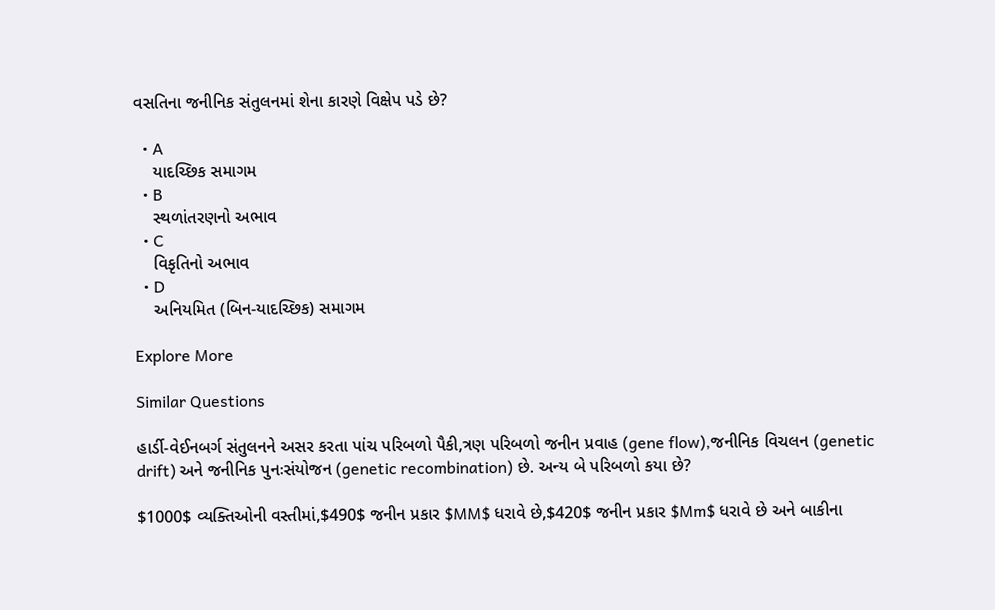વસતિના જનીનિક સંતુલનમાં શેના કારણે વિક્ષેપ પડે છે?

  • A
    યાદચ્છિક સમાગમ
  • B
    સ્થળાંતરણનો અભાવ
  • C
    વિકૃતિનો અભાવ
  • D
    અનિયમિત (બિન-યાદચ્છિક) સમાગમ

Explore More

Similar Questions

હાર્ડી-વેઈનબર્ગ સંતુલનને અસર કરતા પાંચ પરિબળો પૈકી,ત્રણ પરિબળો જનીન પ્રવાહ (gene flow),જનીનિક વિચલન (genetic drift) અને જનીનિક પુનઃસંયોજન (genetic recombination) છે. અન્ય બે પરિબળો કયા છે?

$1000$ વ્યક્તિઓની વસ્તીમાં,$490$ જનીન પ્રકાર $MM$ ધરાવે છે,$420$ જનીન પ્રકાર $Mm$ ધરાવે છે અને બાકીના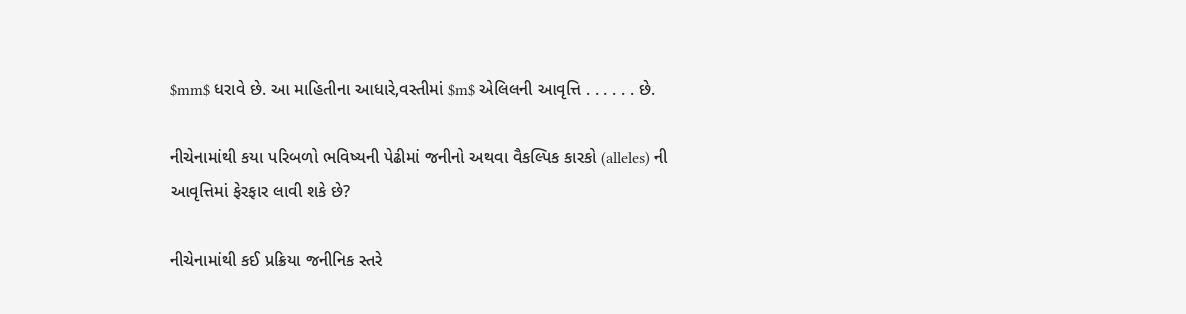$mm$ ધરાવે છે. આ માહિતીના આધારે,વસ્તીમાં $m$ એલિલની આવૃત્તિ . . . . . . છે.

નીચેનામાંથી કયા પરિબળો ભવિષ્યની પેઢીમાં જનીનો અથવા વૈકલ્પિક કારકો (alleles) ની આવૃત્તિમાં ફેરફાર લાવી શકે છે?

નીચેનામાંથી કઈ પ્રક્રિયા જનીનિક સ્તરે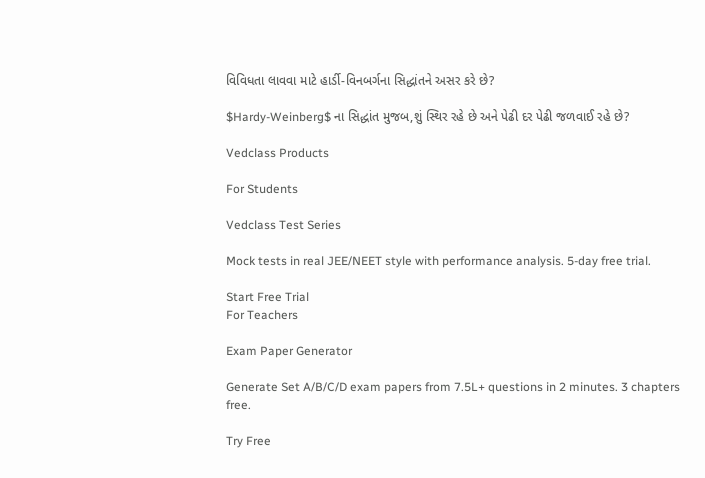વિવિધતા લાવવા માટે હાર્ડી-વિનબર્ગના સિદ્ધાંતને અસર કરે છે?

$Hardy-Weinberg$ ના સિદ્ધાંત મુજબ,શું સ્થિર રહે છે અને પેઢી દર પેઢી જળવાઈ રહે છે?

Vedclass Products

For Students

Vedclass Test Series

Mock tests in real JEE/NEET style with performance analysis. 5-day free trial.

Start Free Trial
For Teachers

Exam Paper Generator

Generate Set A/B/C/D exam papers from 7.5L+ questions in 2 minutes. 3 chapters free.

Try Free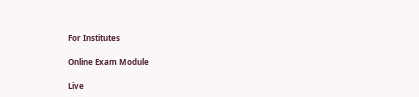For Institutes

Online Exam Module

Live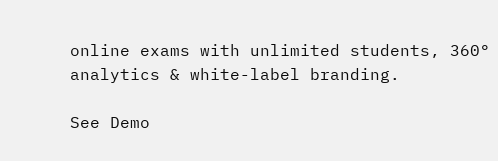online exams with unlimited students, 360° analytics & white-label branding.

See Demo